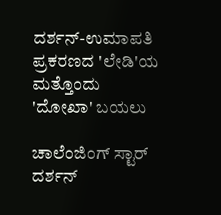ದರ್ಶನ್-ಉಮಾಪತಿ ಪ್ರಕರಣದ 'ಲೇಡಿ'ಯ ಮತ್ತೊಂದು 'ದೋಖಾ' ಬಯಲು

ಚಾಲೆಂಜಿಂಗ್ ಸ್ಟಾರ್ ದರ್ಶನ್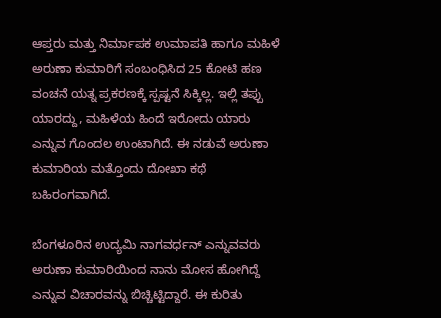ಆಪ್ತರು ಮತ್ತು ನಿರ್ಮಾಪಕ ಉಮಾಪತಿ ಹಾಗೂ ಮಹಿಳೆ ಅರುಣಾ ಕುಮಾರಿಗೆ ಸಂಬಂಧಿಸಿದ 25 ಕೋಟಿ ಹಣ ವಂಚನೆ ಯತ್ನ ಪ್ರಕರಣಕ್ಕೆ ಸ್ಪಷ್ಟನೆ ಸಿಕ್ಕಿಲ್ಲ. ಇಲ್ಲಿ ತಪ್ಪು ಯಾರದ್ದು, ಮಹಿಳೆಯ ಹಿಂದೆ ಇರೋದು ಯಾರು ಎನ್ನುವ ಗೊಂದಲ ಉಂಟಾಗಿದೆ. ಈ ನಡುವೆ ಅರುಣಾ ಕುಮಾರಿಯ ಮತ್ತೊಂದು ದೋಖಾ ಕಥೆ ಬಹಿರಂಗವಾಗಿದೆ.

ಬೆಂಗಳೂರಿನ ಉದ್ಯಮಿ ನಾಗವರ್ಧನ್ ಎನ್ನುವವರು ಅರುಣಾ ಕುಮಾರಿಯಿಂದ ನಾನು ಮೋಸ ಹೋಗಿದ್ದೆ ಎನ್ನುವ ವಿಚಾರವನ್ನು ಬಿಚ್ಚಿಟ್ಟಿದ್ದಾರೆ. ಈ ಕುರಿತು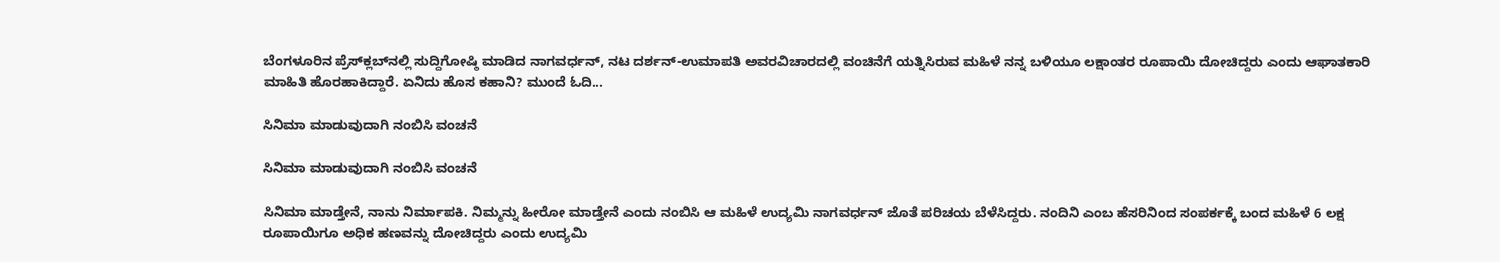ಬೆಂಗಳೂರಿನ ಪ್ರೆಸ್‌ಕ್ಲಬ್‌ನಲ್ಲಿ ಸುದ್ದಿಗೋಷ್ಠಿ ಮಾಡಿದ ನಾಗವರ್ಧನ್, ನಟ ದರ್ಶನ್-ಉಮಾಪತಿ ಅವರವಿಚಾರದಲ್ಲಿ ವಂಚಿನೆಗೆ ಯತ್ನಿಸಿರುವ ಮಹಿಳೆ ನನ್ನ ಬಳಿಯೂ ಲಕ್ಷಾಂತರ ರೂಪಾಯಿ ದೋಚಿದ್ದರು ಎಂದು ಆಘಾತಕಾರಿ ಮಾಹಿತಿ ಹೊರಹಾಕಿದ್ದಾರೆ. ಏನಿದು ಹೊಸ ಕಹಾನಿ? ಮುಂದೆ ಓದಿ...

ಸಿನಿಮಾ ಮಾಡುವುದಾಗಿ ನಂಬಿಸಿ ವಂಚನೆ

ಸಿನಿಮಾ ಮಾಡುವುದಾಗಿ ನಂಬಿಸಿ ವಂಚನೆ

ಸಿನಿಮಾ ಮಾಡ್ತೇನೆ, ನಾನು ನಿರ್ಮಾಪಕಿ. ನಿಮ್ಮನ್ನು ಹೀರೋ ಮಾಡ್ತೇನೆ ಎಂದು ನಂಬಿಸಿ ಆ ಮಹಿಳೆ ಉದ್ಯಮಿ ನಾಗವರ್ಧನ್ ಜೊತೆ ಪರಿಚಯ ಬೆಳೆಸಿದ್ದರು. ನಂದಿನಿ ಎಂಬ ಹೆಸರಿನಿಂದ ಸಂಪರ್ಕಕ್ಕೆ ಬಂದ ಮಹಿಳೆ 6 ಲಕ್ಷ ರೂಪಾಯಿಗೂ ಅಧಿಕ ಹಣವನ್ನು ದೋಚಿದ್ದರು ಎಂದು ಉದ್ಯಮಿ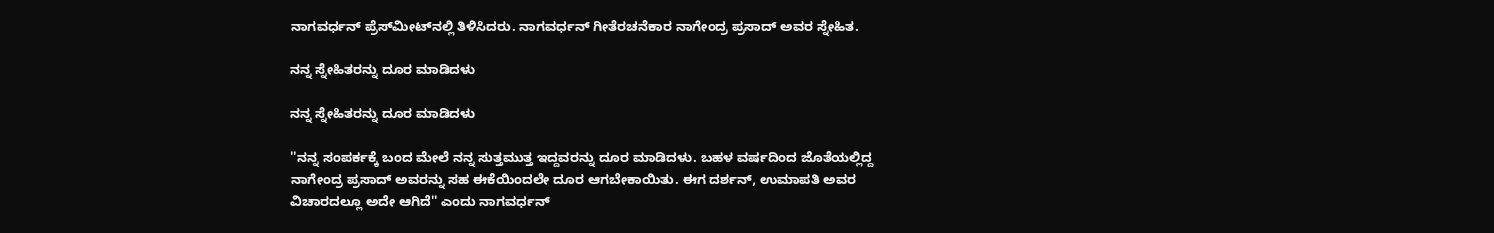ನಾಗವರ್ಧನ್ ಪ್ರೆಸ್‌ಮೀಟ್‌ನಲ್ಲಿ ತಿಳಿಸಿದರು. ನಾಗವರ್ಧನ್ ಗೀತೆರಚನೆಕಾರ ನಾಗೇಂದ್ರ ಪ್ರಸಾದ್ ಅವರ ಸ್ನೇಹಿತ.

ನನ್ನ ಸ್ನೇಹಿತರನ್ನು ದೂರ ಮಾಡಿದಳು

ನನ್ನ ಸ್ನೇಹಿತರನ್ನು ದೂರ ಮಾಡಿದಳು

''ನನ್ನ ಸಂಪರ್ಕಕ್ಕೆ ಬಂದ ಮೇಲೆ ನನ್ನ ಸುತ್ತಮುತ್ತ ಇದ್ದವರನ್ನು ದೂರ ಮಾಡಿದಳು. ಬಹಳ ವರ್ಷದಿಂದ ಜೊತೆಯಲ್ಲಿದ್ದ ನಾಗೇಂದ್ರ ಪ್ರಸಾದ್ ಅವರನ್ನು ಸಹ ಈಕೆಯಿಂದಲೇ ದೂರ ಆಗಬೇಕಾಯಿತು. ಈಗ ದರ್ಶನ್, ಉಮಾಪತಿ ಅವರ ವಿಚಾರದಲ್ಲೂ ಅದೇ ಆಗಿದೆ'' ಎಂದು ನಾಗವರ್ಧನ್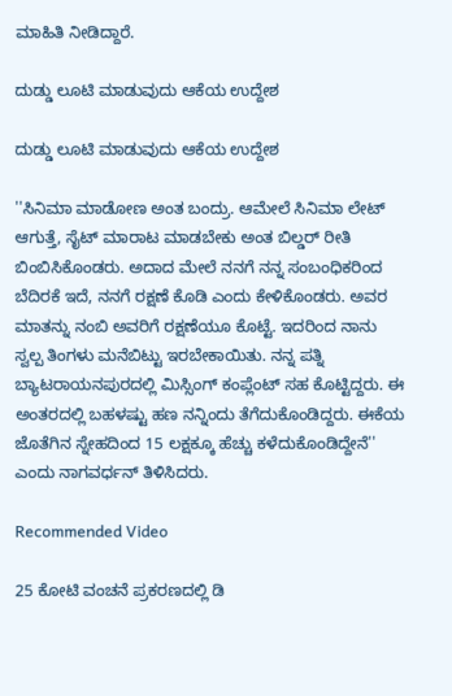ಮಾಹಿತಿ ನೀಡಿದ್ದಾರೆ.

ದುಡ್ಡು ಲೂಟಿ ಮಾಡುವುದು ಆಕೆಯ ಉದ್ದೇಶ

ದುಡ್ಡು ಲೂಟಿ ಮಾಡುವುದು ಆಕೆಯ ಉದ್ದೇಶ

''ಸಿನಿಮಾ ಮಾಡೋಣ ಅಂತ ಬಂದ್ರು. ಆಮೇಲೆ ಸಿನಿಮಾ ಲೇಟ್ ಆಗುತ್ತೆ, ಸೈಟ್ ಮಾರಾಟ ಮಾಡಬೇಕು ಅಂತ ಬಿಲ್ಡರ್ ರೀತಿ ಬಿಂಬಿಸಿಕೊಂಡರು. ಅದಾದ ಮೇಲೆ ನನಗೆ ನನ್ನ ಸಂಬಂಧಿಕರಿಂದ ಬೆದಿರಕೆ ಇದೆ, ನನಗೆ ರಕ್ಷಣೆ ಕೊಡಿ ಎಂದು ಕೇಳಿಕೊಂಡರು. ಅವರ ಮಾತನ್ನು ನಂಬಿ ಅವರಿಗೆ ರಕ್ಷಣೆಯೂ ಕೊಟ್ಟೆ. ಇದರಿಂದ ನಾನು ಸ್ವಲ್ಪ ತಿಂಗಳು ಮನೆಬಿಟ್ಟು ಇರಬೇಕಾಯಿತು. ನನ್ನ ಪತ್ನಿ ಬ್ಯಾಟರಾಯನಪುರದಲ್ಲಿ ಮಿಸ್ಸಿಂಗ್ ಕಂಪ್ಲೆಂಟ್ ಸಹ ಕೊಟ್ಟಿದ್ದರು. ಈ ಅಂತರದಲ್ಲಿ ಬಹಳಷ್ಟು ಹಣ ನನ್ನಿಂದು ತೆಗೆದುಕೊಂಡಿದ್ದರು. ಈಕೆಯ ಜೊತೆಗಿನ ಸ್ನೇಹದಿಂದ 15 ಲಕ್ಷಕ್ಕೂ ಹೆಚ್ಚು ಕಳೆದುಕೊಂಡಿದ್ದೇನೆ'' ಎಂದು ನಾಗವರ್ಧನ್ ತಿಳಿಸಿದರು.

Recommended Video

25 ಕೋಟಿ ವಂಚನೆ ಪ್ರಕರಣದಲ್ಲಿ ಡಿ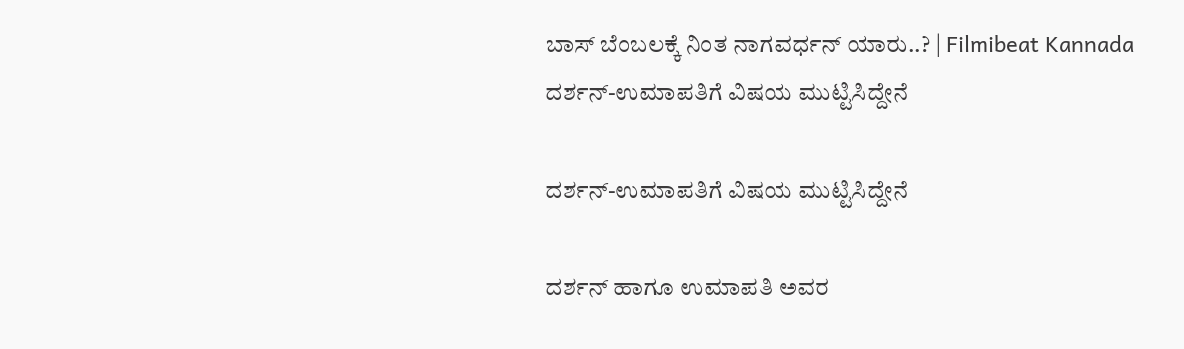ಬಾಸ್ ಬೆಂಬಲಕ್ಕೆ ನಿಂತ ನಾಗವರ್ಧನ್ ಯಾರು..? | Filmibeat Kannada
ದರ್ಶನ್-ಉಮಾಪತಿಗೆ ವಿಷಯ ಮುಟ್ಟಿಸಿದ್ದೇನೆ

ದರ್ಶನ್-ಉಮಾಪತಿಗೆ ವಿಷಯ ಮುಟ್ಟಿಸಿದ್ದೇನೆ

ದರ್ಶನ್ ಹಾಗೂ ಉಮಾಪತಿ ಅವರ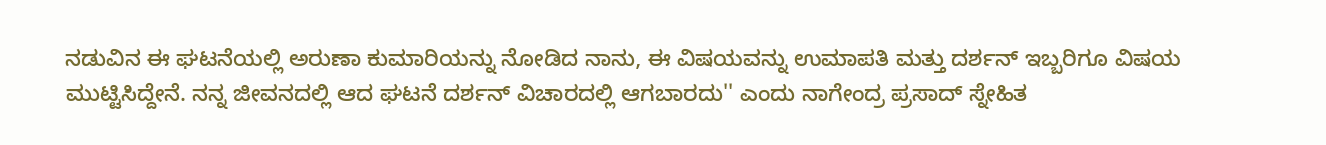ನಡುವಿನ ಈ ಘಟನೆಯಲ್ಲಿ ಅರುಣಾ ಕುಮಾರಿಯನ್ನು ನೋಡಿದ ನಾನು, ಈ ವಿಷಯವನ್ನು ಉಮಾಪತಿ ಮತ್ತು ದರ್ಶನ್ ಇಬ್ಬರಿಗೂ ವಿಷಯ ಮುಟ್ಟಿಸಿದ್ದೇನೆ. ನನ್ನ ಜೀವನದಲ್ಲಿ ಆದ ಘಟನೆ ದರ್ಶನ್ ವಿಚಾರದಲ್ಲಿ ಆಗಬಾರದು'' ಎಂದು ನಾಗೇಂದ್ರ ಪ್ರಸಾದ್ ಸ್ನೇಹಿತ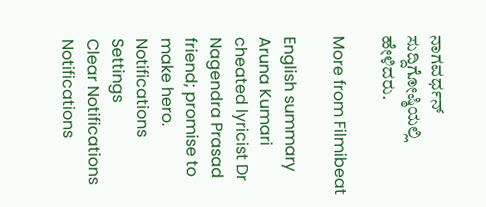ನಾಗವರ್ಧನ್ ಸುದ್ದಿಗೋಷ್ಠಿಯಲ್ಲಿ ಹೇಳಿದರು.

More from Filmibeat

English summary
Aruna Kumari cheated lyricist Dr Nagendra Prasad friend; promise to make hero.
Notifications
Settings
Clear Notifications
Notifications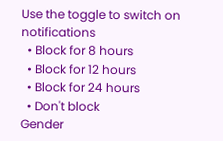Use the toggle to switch on notifications
  • Block for 8 hours
  • Block for 12 hours
  • Block for 24 hours
  • Don't block
Gender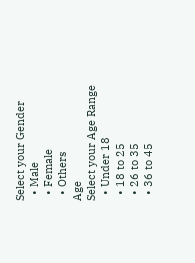Select your Gender
  • Male
  • Female
  • Others
Age
Select your Age Range
  • Under 18
  • 18 to 25
  • 26 to 35
  • 36 to 45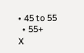• 45 to 55
  • 55+
X